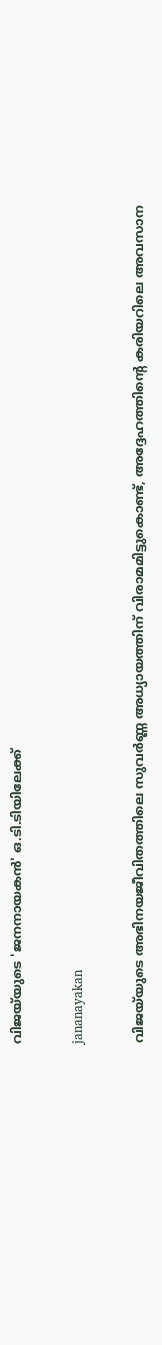വിജയ്‌യുടെ 'ജനനായകൻ' ഒ.ടി.ടിയിലേക്ക്

jananayakan

വിജയ്‌യുടെ അഭിനയജീവിതത്തിലെ സുവർണ്ണ അധ്യായത്തിന് വിരാമമിട്ടുകൊണ്ട്, അദ്ദേഹത്തിന്റെ കരിയറിലെ അവസാന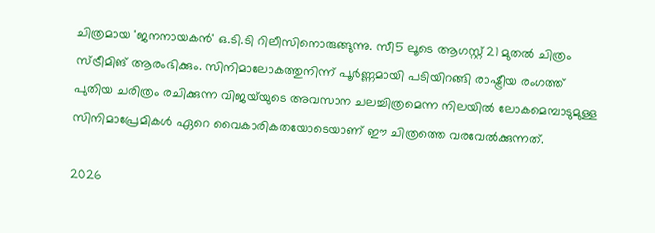ചിത്രമായ 'ജനനായകൻ' ഒ.ടി.ടി റിലീസിനൊരുങ്ങുന്നു. സീ5 ലൂടെ ആഗസ്റ്റ് 21 മുതൽ ചിത്രം സ്ട്രീമിങ് ആരംഭിക്കും. സിനിമാലോകത്തുനിന്ന് പൂർണ്ണമായി പടിയിറങ്ങി രാഷ്ട്രീയ രംഗത്ത് പുതിയ ചരിത്രം രചിക്കുന്ന വിജയ്‌യുടെ അവസാന ചലച്ചിത്രമെന്ന നിലയിൽ ലോകമെമ്പാടുമുള്ള സിനിമാപ്രേമികൾ ഏറെ വൈകാരികതയോടെയാണ് ഈ ചിത്രത്തെ വരവേൽക്കുന്നത്.

2026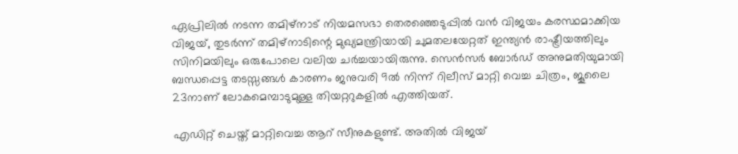ഏപ്രിലിൽ നടന്ന തമിഴ്‌നാട് നിയമസഭാ തെരഞ്ഞെടുപ്പിൽ വൻ വിജയം കരസ്ഥമാക്കിയ വിജയ്, തുടർന്ന് തമിഴ്‌നാടിന്റെ മുഖ്യമന്ത്രിയായി ചുമതലയേറ്റത് ഇന്ത്യൻ രാഷ്ട്രീയത്തിലും സിനിമയിലും ഒരുപോലെ വലിയ ചർച്ചയായിരുന്നു. സെൻസർ ബോർഡ് അനുമതിയുമായി ബന്ധപ്പെട്ട തടസ്സങ്ങൾ കാരണം ജനുവരി 9ൽ നിന്ന് റിലീസ് മാറ്റി വെച്ച ചിത്രം, ജൂലൈ 23നാണ് ലോകമെമ്പാടുമുള്ള തിയറ്ററുകളിൽ എത്തിയത്.

എഡിറ്റ് ചെയ്ത് മാറ്റിവെച്ച ആറ് സീനുകളുണ്ട്. അതിൽ വിജയ്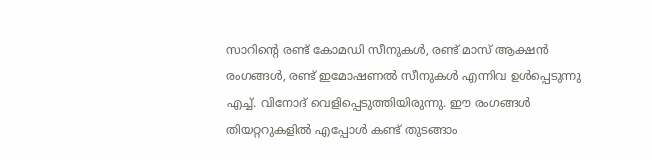സാറിന്റെ രണ്ട് കോമഡി സീനുകൾ, രണ്ട് മാസ് ആക്ഷൻ രംഗങ്ങൾ, രണ്ട് ഇമോഷണൽ സീനുകൾ എന്നിവ ഉൾപ്പെടുന്നു എച്ച്. വിനോദ് വെളിപ്പെടുത്തിയിരുന്നു. ഈ രംഗങ്ങൾ തിയറ്ററുകളിൽ എപ്പോൾ കണ്ട് തുടങ്ങാം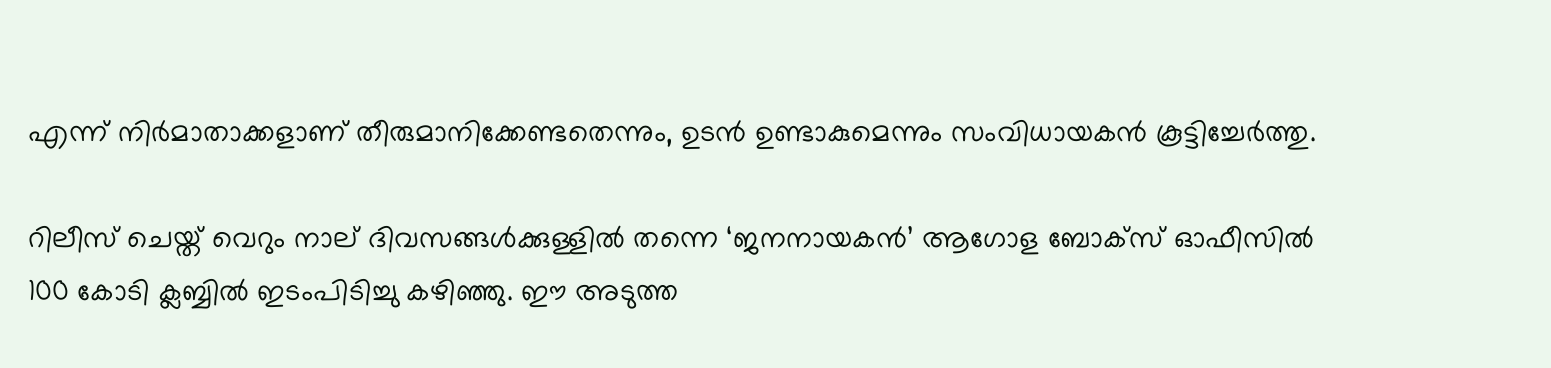എന്ന് നിർമാതാക്കളാണ് തീരുമാനിക്കേണ്ടതെന്നും, ഉടൻ ഉണ്ടാകുമെന്നും സംവിധായകൻ കൂട്ടിച്ചേർത്തു.

റിലീസ് ചെയ്ത് വെറും നാല് ദിവസങ്ങൾക്കുള്ളിൽ തന്നെ ‘ജനനായകൻ’ ആഗോള ബോക്‌സ് ഓഫീസിൽ 100 കോടി ക്ലബ്ബിൽ ഇടംപിടിച്ചു കഴിഞ്ഞു. ഈ അടുത്ത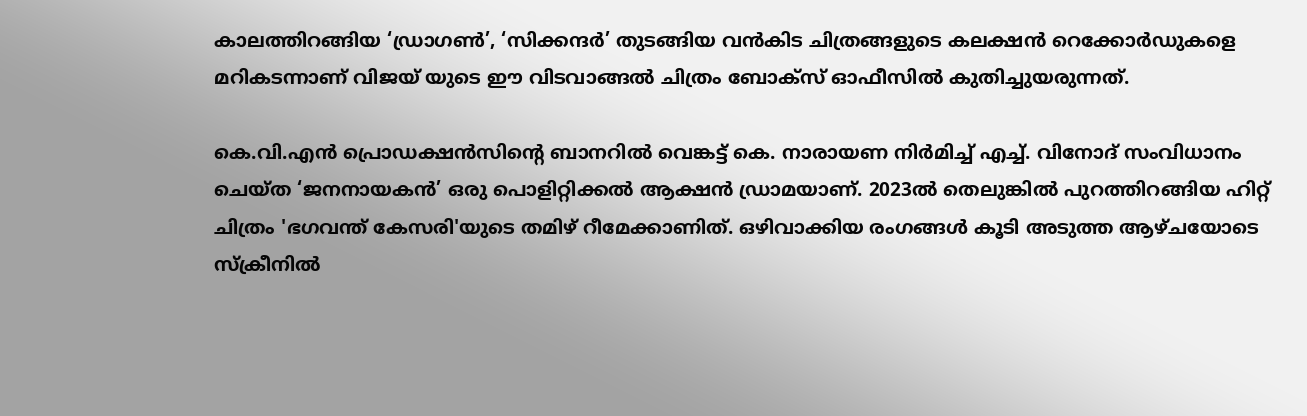കാലത്തിറങ്ങിയ ‘ഡ്രാഗൺ’, ‘സിക്കന്ദർ’ തുടങ്ങിയ വൻകിട ചിത്രങ്ങളുടെ കലക്ഷൻ റെക്കോർഡുകളെ മറികടന്നാണ് വിജയ് യുടെ ഈ വിടവാങ്ങൽ ചിത്രം ബോക്സ് ഓഫീസിൽ കുതിച്ചുയരുന്നത്.

കെ.വി.എൻ പ്രൊഡക്ഷൻസിന്റെ ബാനറിൽ വെങ്കട്ട് കെ. നാരായണ നിർമിച്ച് എച്ച്. വിനോദ് സംവിധാനം ചെയ്ത ‘ജനനായകൻ’ ഒരു പൊളിറ്റിക്കൽ ആക്ഷൻ ഡ്രാമയാണ്. 2023ൽ തെലുങ്കിൽ പുറത്തിറങ്ങിയ ഹിറ്റ് ചിത്രം 'ഭഗവന്ത് കേസരി'യുടെ തമിഴ് റീമേക്കാണിത്. ഒഴിവാക്കിയ രംഗങ്ങൾ കൂടി അടുത്ത ആഴ്ചയോടെ സ്ക്രീനിൽ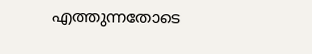എത്തുന്നതോടെ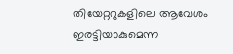തിയേറ്ററുകളിലെ ആവേശം ഇരട്ടിയാകുമെന്ന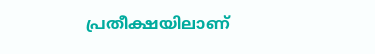പ്രതീക്ഷയിലാണ്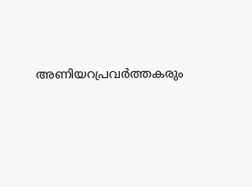അണിയറപ്രവർത്തകരും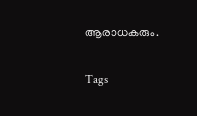ആരാധകരും.

Tags